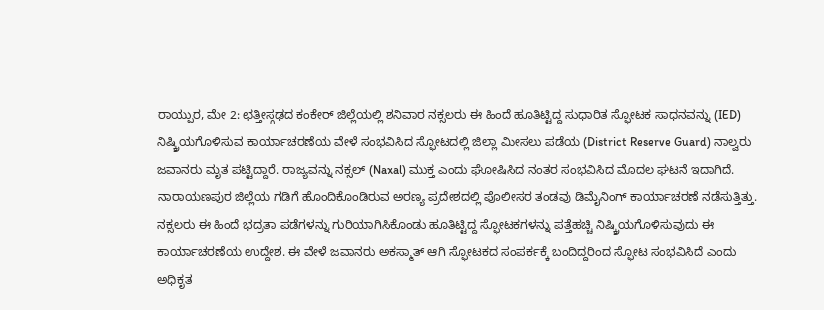ರಾಯ್ಪುರ, ಮೇ 2: ಛತ್ತೀಸ್ಗಢದ ಕಂಕೇರ್ ಜಿಲ್ಲೆಯಲ್ಲಿ ಶನಿವಾರ ನಕ್ಸಲರು ಈ ಹಿಂದೆ ಹೂತಿಟ್ಟಿದ್ದ ಸುಧಾರಿತ ಸ್ಫೋಟಕ ಸಾಧನವನ್ನು (IED) ನಿಷ್ಕ್ರಿಯಗೊಳಿಸುವ ಕಾರ್ಯಾಚರಣೆಯ ವೇಳೆ ಸಂಭವಿಸಿದ ಸ್ಫೋಟದಲ್ಲಿ ಜಿಲ್ಲಾ ಮೀಸಲು ಪಡೆಯ (District Reserve Guard) ನಾಲ್ವರು ಜವಾನರು ಮೃತ ಪಟ್ಟಿದ್ದಾರೆ. ರಾಜ್ಯವನ್ನು ನಕ್ಸಲ್ (Naxal) ಮುಕ್ತ ಎಂದು ಘೋಷಿಸಿದ ನಂತರ ಸಂಭವಿಸಿದ ಮೊದಲ ಘಟನೆ ಇದಾಗಿದೆ.
ನಾರಾಯಣಪುರ ಜಿಲ್ಲೆಯ ಗಡಿಗೆ ಹೊಂದಿಕೊಂಡಿರುವ ಅರಣ್ಯ ಪ್ರದೇಶದಲ್ಲಿ ಪೊಲೀಸರ ತಂಡವು ಡಿಮೈನಿಂಗ್ ಕಾರ್ಯಾಚರಣೆ ನಡೆಸುತ್ತಿತ್ತು. ನಕ್ಸಲರು ಈ ಹಿಂದೆ ಭದ್ರತಾ ಪಡೆಗಳನ್ನು ಗುರಿಯಾಗಿಸಿಕೊಂಡು ಹೂತಿಟ್ಟಿದ್ದ ಸ್ಫೋಟಕಗಳನ್ನು ಪತ್ತೆಹಚ್ಚಿ ನಿಷ್ಕ್ರಿಯಗೊಳಿಸುವುದು ಈ ಕಾರ್ಯಾಚರಣೆಯ ಉದ್ದೇಶ. ಈ ವೇಳೆ ಜವಾನರು ಅಕಸ್ಮಾತ್ ಆಗಿ ಸ್ಫೋಟಕದ ಸಂಪರ್ಕಕ್ಕೆ ಬಂದಿದ್ದರಿಂದ ಸ್ಫೋಟ ಸಂಭವಿಸಿದೆ ಎಂದು ಅಧಿಕೃತ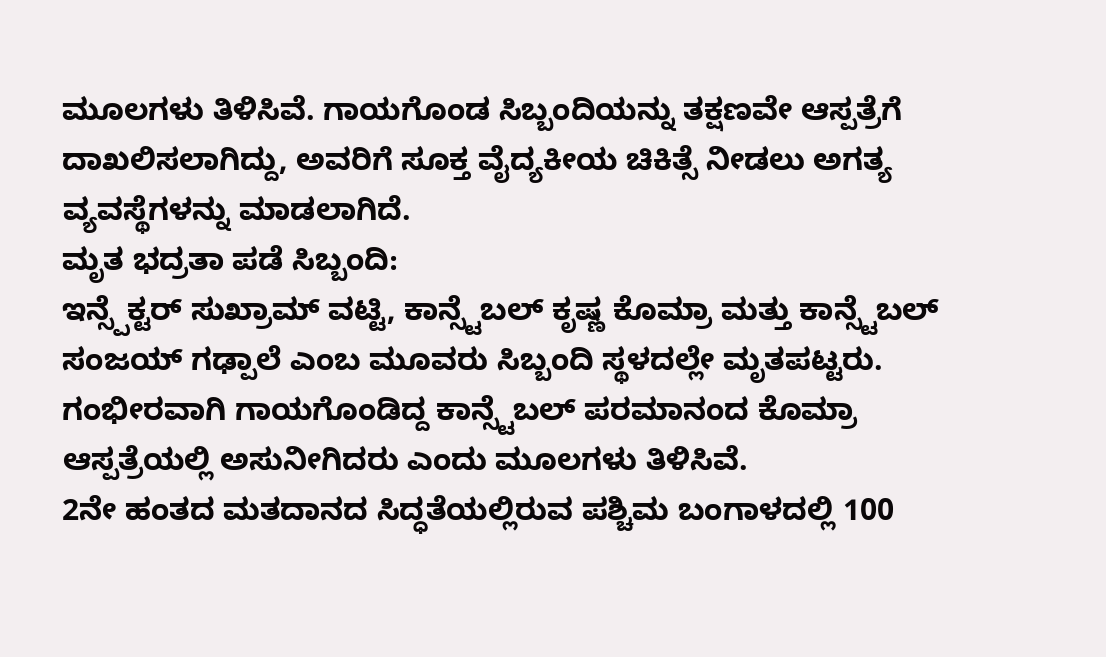ಮೂಲಗಳು ತಿಳಿಸಿವೆ. ಗಾಯಗೊಂಡ ಸಿಬ್ಬಂದಿಯನ್ನು ತಕ್ಷಣವೇ ಆಸ್ಪತ್ರೆಗೆ ದಾಖಲಿಸಲಾಗಿದ್ದು, ಅವರಿಗೆ ಸೂಕ್ತ ವೈದ್ಯಕೀಯ ಚಿಕಿತ್ಸೆ ನೀಡಲು ಅಗತ್ಯ ವ್ಯವಸ್ಥೆಗಳನ್ನು ಮಾಡಲಾಗಿದೆ.
ಮೃತ ಭದ್ರತಾ ಪಡೆ ಸಿಬ್ಬಂದಿ:
ಇನ್ಸ್ಪೆಕ್ಟರ್ ಸುಖ್ರಾಮ್ ವಟ್ಟಿ, ಕಾನ್ಸ್ಟೆಬಲ್ ಕೃಷ್ಣ ಕೊಮ್ರಾ ಮತ್ತು ಕಾನ್ಸ್ಟೆಬಲ್ ಸಂಜಯ್ ಗಢ್ಪಾಲೆ ಎಂಬ ಮೂವರು ಸಿಬ್ಬಂದಿ ಸ್ಥಳದಲ್ಲೇ ಮೃತಪಟ್ಟರು. ಗಂಭೀರವಾಗಿ ಗಾಯಗೊಂಡಿದ್ದ ಕಾನ್ಸ್ಟೆಬಲ್ ಪರಮಾನಂದ ಕೊಮ್ರಾ ಆಸ್ಪತ್ರೆಯಲ್ಲಿ ಅಸುನೀಗಿದರು ಎಂದು ಮೂಲಗಳು ತಿಳಿಸಿವೆ.
2ನೇ ಹಂತದ ಮತದಾನದ ಸಿದ್ಧತೆಯಲ್ಲಿರುವ ಪಶ್ಚಿಮ ಬಂಗಾಳದಲ್ಲಿ 100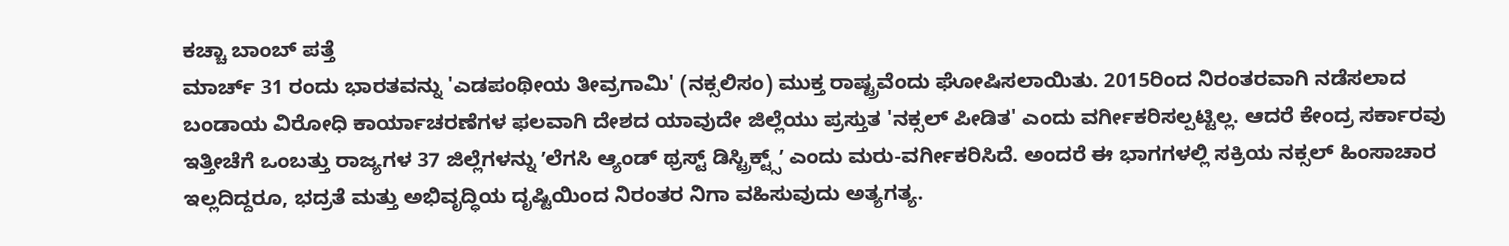ಕಚ್ಚಾ ಬಾಂಬ್ ಪತ್ತೆ
ಮಾರ್ಚ್ 31 ರಂದು ಭಾರತವನ್ನು 'ಎಡಪಂಥೀಯ ತೀವ್ರಗಾಮಿ' (ನಕ್ಸಲಿಸಂ) ಮುಕ್ತ ರಾಷ್ಟ್ರವೆಂದು ಘೋಷಿಸಲಾಯಿತು. 2015ರಿಂದ ನಿರಂತರವಾಗಿ ನಡೆಸಲಾದ ಬಂಡಾಯ ವಿರೋಧಿ ಕಾರ್ಯಾಚರಣೆಗಳ ಫಲವಾಗಿ ದೇಶದ ಯಾವುದೇ ಜಿಲ್ಲೆಯು ಪ್ರಸ್ತುತ 'ನಕ್ಸಲ್ ಪೀಡಿತ' ಎಂದು ವರ್ಗೀಕರಿಸಲ್ಪಟ್ಟಿಲ್ಲ. ಆದರೆ ಕೇಂದ್ರ ಸರ್ಕಾರವು ಇತ್ತೀಚೆಗೆ ಒಂಬತ್ತು ರಾಜ್ಯಗಳ 37 ಜಿಲ್ಲೆಗಳನ್ನು ʼಲೆಗಸಿ ಆ್ಯಂಡ್ ಥ್ರಸ್ಟ್ ಡಿಸ್ಟ್ರಿಕ್ಟ್ಸ್ʼ ಎಂದು ಮರು-ವರ್ಗೀಕರಿಸಿದೆ. ಅಂದರೆ ಈ ಭಾಗಗಳಲ್ಲಿ ಸಕ್ರಿಯ ನಕ್ಸಲ್ ಹಿಂಸಾಚಾರ ಇಲ್ಲದಿದ್ದರೂ, ಭದ್ರತೆ ಮತ್ತು ಅಭಿವೃದ್ಧಿಯ ದೃಷ್ಟಿಯಿಂದ ನಿರಂತರ ನಿಗಾ ವಹಿಸುವುದು ಅತ್ಯಗತ್ಯ.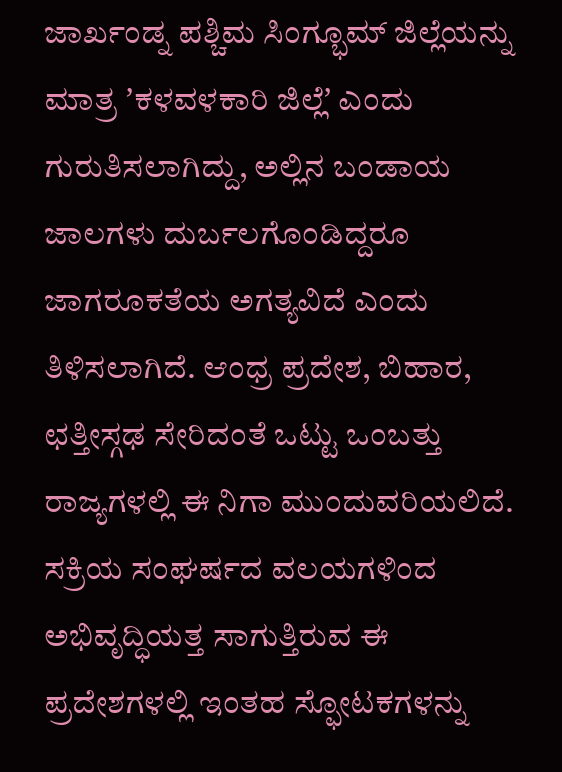ಜಾರ್ಖಂಡ್ನ ಪಶ್ಚಿಮ ಸಿಂಗ್ಭೂಮ್ ಜಿಲ್ಲೆಯನ್ನು ಮಾತ್ರ ʼಕಳವಳಕಾರಿ ಜಿಲ್ಲೆʼ ಎಂದು ಗುರುತಿಸಲಾಗಿದ್ದು, ಅಲ್ಲಿನ ಬಂಡಾಯ ಜಾಲಗಳು ದುರ್ಬಲಗೊಂಡಿದ್ದರೂ ಜಾಗರೂಕತೆಯ ಅಗತ್ಯವಿದೆ ಎಂದು ತಿಳಿಸಲಾಗಿದೆ. ಆಂಧ್ರ ಪ್ರದೇಶ, ಬಿಹಾರ, ಛತ್ತೀಸ್ಗಢ ಸೇರಿದಂತೆ ಒಟ್ಟು ಒಂಬತ್ತು ರಾಜ್ಯಗಳಲ್ಲಿ ಈ ನಿಗಾ ಮುಂದುವರಿಯಲಿದೆ.
ಸಕ್ರಿಯ ಸಂಘರ್ಷದ ವಲಯಗಳಿಂದ ಅಭಿವೃದ್ಧಿಯತ್ತ ಸಾಗುತ್ತಿರುವ ಈ ಪ್ರದೇಶಗಳಲ್ಲಿ ಇಂತಹ ಸ್ಫೋಟಕಗಳನ್ನು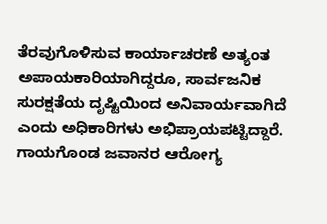ತೆರವುಗೊಳಿಸುವ ಕಾರ್ಯಾಚರಣೆ ಅತ್ಯಂತ ಅಪಾಯಕಾರಿಯಾಗಿದ್ದರೂ, ಸಾರ್ವಜನಿಕ ಸುರಕ್ಷತೆಯ ದೃಷ್ಟಿಯಿಂದ ಅನಿವಾರ್ಯವಾಗಿದೆ ಎಂದು ಅಧಿಕಾರಿಗಳು ಅಭಿಪ್ರಾಯಪಟ್ಟಿದ್ದಾರೆ. ಗಾಯಗೊಂಡ ಜವಾನರ ಆರೋಗ್ಯ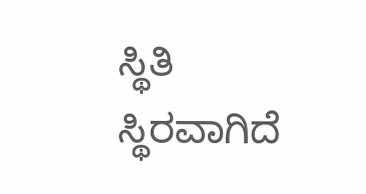ಸ್ಥಿತಿ ಸ್ಥಿರವಾಗಿದೆ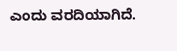ಎಂದು ವರದಿಯಾಗಿದೆ.